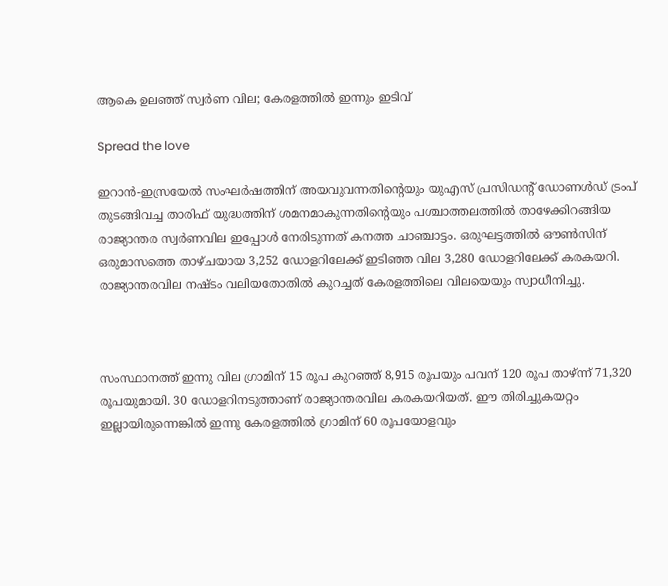ആകെ ഉലഞ്ഞ് സ്വർണ വില; കേരളത്തിൽ ഇന്നും ഇടിവ്

Spread the love

ഇറാൻ-ഇസ്രയേൽ സംഘർഷത്തിന് അയവുവന്നതിന്റെയും യുഎസ് പ്രസിഡന്റ് ഡോണൾഡ് ട്രംപ് തുടങ്ങിവച്ച താരിഫ് യുദ്ധത്തിന് ശമനമാകുന്നതിന്റെയും പശ്ചാത്തലത്തിൽ താഴേക്കിറങ്ങിയ രാജ്യാന്തര സ്വർണവില ഇപ്പോൾ നേരിടുന്നത് കനത്ത ചാഞ്ചാട്ടം. ഒരുഘട്ടത്തിൽ ഔൺസിന് ഒരുമാസത്തെ താഴ്ചയായ 3,252 ഡോളറിലേക്ക് ഇടിഞ്ഞ വില 3,280 ഡോളറിലേക്ക് കരകയറി. രാജ്യാന്തരവില നഷ്ടം വലിയതോതിൽ കുറച്ചത് കേരളത്തിലെ വിലയെയും സ്വാധീനിച്ചു.



സംസ്ഥാനത്ത് ഇന്നു വില ഗ്രാമിന് 15 രൂപ കുറഞ്ഞ് 8,915 രൂപയും പവന് 120 രൂപ താഴ്ന്ന് 71,320 രൂപയുമായി. 30 ഡോളറിനടുത്താണ് രാജ്യാന്തരവില കരകയറിയത്. ഈ തിരിച്ചുകയറ്റം ഇല്ലായിരുന്നെങ്കിൽ ഇന്നു കേരളത്തിൽ ഗ്രാമിന് 60 രൂപയോളവും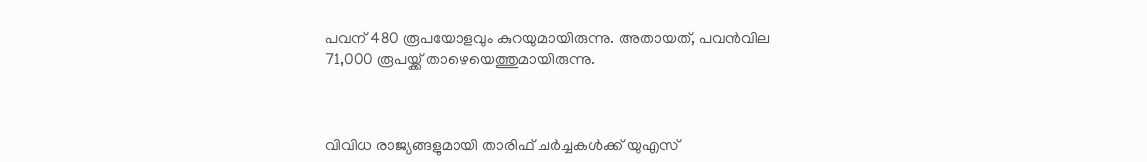പവന് 480 രൂപയോളവും കുറയുമായിരുന്നു. അതായത്, പവൻവില 71,000 രൂപയ്ക്ക് താഴെയെത്തുമായിരുന്നു.



വിവിധ രാജ്യങ്ങളുമായി താരിഫ് ചർച്ചകൾക്ക് യുഎസ്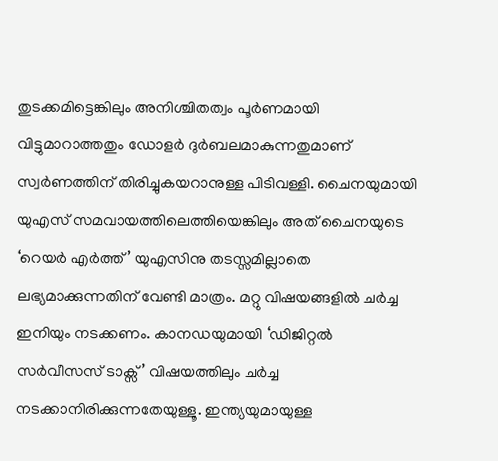തുടക്കമിട്ടെങ്കിലും അനിശ്ചിതത്വം പൂർണമായി വിട്ടുമാറാത്തതും ഡോളർ ദുർബലമാകുന്നതുമാണ് സ്വർണത്തിന് തിരിച്ചുകയറാനുള്ള പിടിവള്ളി. ചൈനയുമായി യുഎസ് സമവായത്തിലെത്തിയെങ്കിലും അത് ചൈനയുടെ ‘റെയർ എർത്ത്’ യുഎസിനു തടസ്സമില്ലാതെ ലഭ്യമാക്കുന്നതിന് വേണ്ടി മാത്രം. മറ്റു വിഷയങ്ങളിൽ ചർച്ച ഇനിയും നടക്കണം. കാനഡയുമായി ‘ഡിജിറ്റൽ സർവീസസ് ടാക്സ്’ വിഷയത്തിലും ചർച്ച നടക്കാനിരിക്കുന്നതേയുള്ളൂ. ഇന്ത്യയുമായുള്ള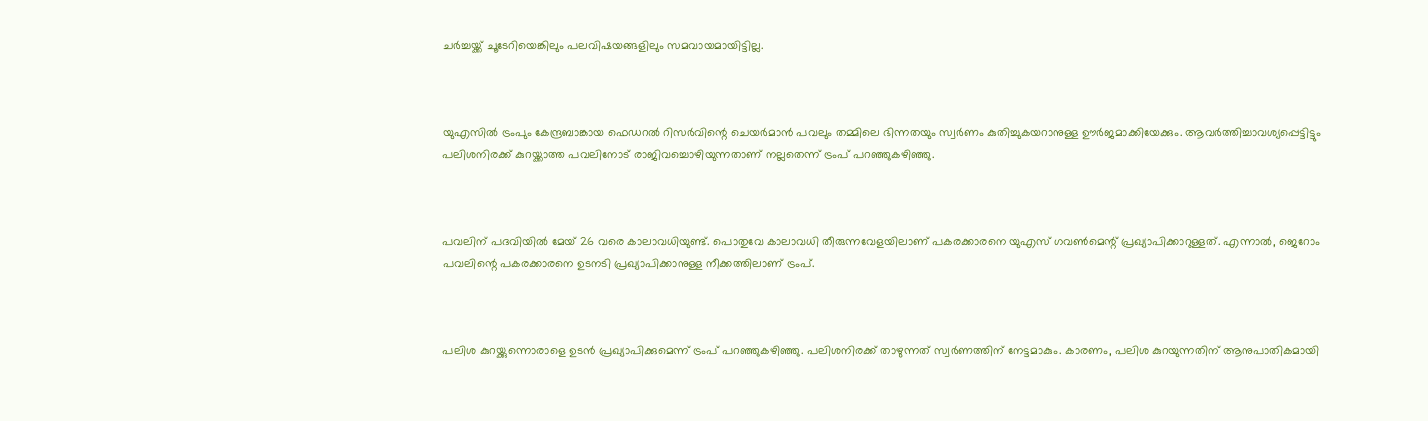ചർച്ചയ്ക്ക് ചൂടേറിയെങ്കിലും പലവിഷയങ്ങളിലും സമവായമായിട്ടില്ല.



യുഎസിൽ ട്രംപും കേന്ദ്രബാങ്കായ ഫെഡറൽ റിസർവിന്റെ ചെയർമാൻ പവലും തമ്മിലെ ഭിന്നതയും സ്വർണം കുതിച്ചുകയറാനുള്ള ഊർജമാക്കിയേക്കും. ആവർത്തിച്ചാവശ്യപ്പെട്ടിട്ടും പലിശനിരക്ക് കുറയ്ക്കാത്ത പവലിനോട് രാജിവച്ചൊഴിയുന്നതാണ് നല്ലതെന്ന് ട്രംപ് പറഞ്ഞുകഴിഞ്ഞു.



പവലിന് പദവിയിൽ മേയ് 26 വരെ കാലാവധിയുണ്ട്. പൊതുവേ കാലാവധി തീരുന്നവേളയിലാണ് പകരക്കാരനെ യുഎസ് ഗവൺമെന്റ് പ്രഖ്യാപിക്കാറുള്ളത്. എന്നാൽ, ജെറോം പവലിന്റെ പകരക്കാരനെ ഉടനടി പ്രഖ്യാപിക്കാനുള്ള നീക്കത്തിലാണ് ട്രംപ്.



പലിശ കുറയ്ക്കുന്നൊരാളെ ഉടൻ പ്രഖ്യാപിക്കുമെന്ന് ട്രംപ് പറഞ്ഞുകഴിഞ്ഞു. പലിശനിരക്ക് താഴുന്നത് സ്വർണത്തിന് നേട്ടമാകും. കാരണം, പലിശ കുറയുന്നതിന് ആനുപാതികമായി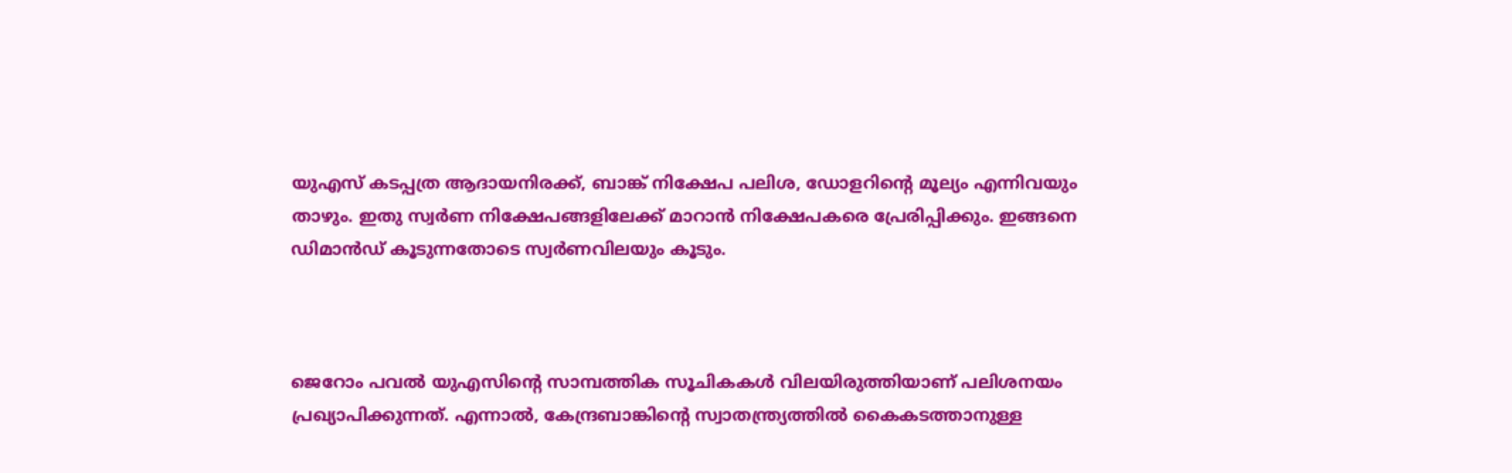യുഎസ് കടപ്പത്ര ആദായനിരക്ക്, ബാങ്ക് നിക്ഷേപ പലിശ, ഡോളറിന്റെ മൂല്യം എന്നിവയും താഴും. ഇതു സ്വർണ നിക്ഷേപങ്ങളിലേക്ക് മാറാൻ നിക്ഷേപകരെ പ്രേരിപ്പിക്കും. ഇങ്ങനെ ഡിമാൻഡ് കൂടുന്നതോടെ സ്വർണവിലയും കൂടും.



ജെറോം പവൽ യുഎസിന്റെ സാമ്പത്തിക സൂചികകൾ വിലയിരുത്തിയാണ് പലിശനയം പ്രഖ്യാപിക്കുന്നത്. എന്നാൽ, കേന്ദ്രബാങ്കിന്റെ സ്വാതന്ത്ര്യത്തിൽ കൈകടത്താനുള്ള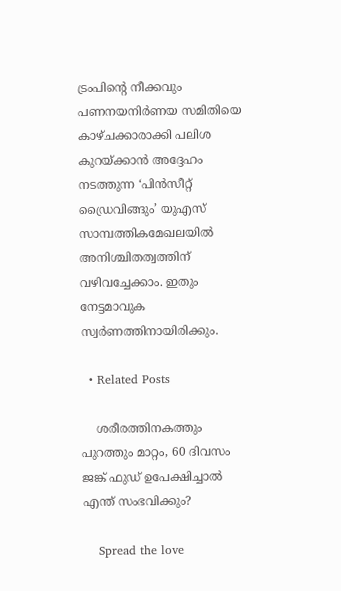ട്രംപിന്റെ നീക്കവും പണനയനിർണയ സമിതിയെ കാഴ്ചക്കാരാക്കി പലിശ കുറയ്ക്കാൻ അദ്ദേഹം നടത്തുന്ന ‘പിൻസീറ്റ് ഡ്രൈവിങ്ങും’ യുഎസ് സാമ്പത്തികമേഖലയിൽ അനിശ്ചിതത്വത്തിന് വഴിവച്ചേക്കാം. ഇതും നേട്ടമാവുക സ്വർണത്തിനായിരിക്കും.

  • Related Posts

    ശരീരത്തിനകത്തും പുറത്തും മാറ്റം, 60 ദിവസം ജങ്ക് ഫുഡ് ഉപേക്ഷിച്ചാൽ എന്ത് സംഭവിക്കും?

    Spread the love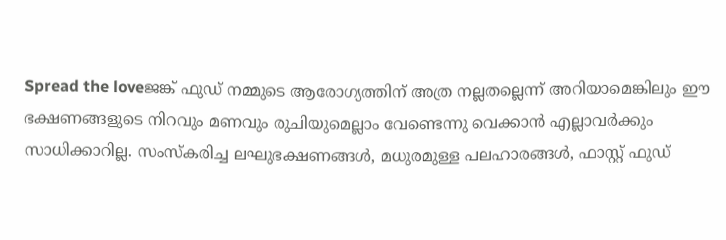Spread the loveജങ്ക് ഫുഡ് നമ്മുടെ ആരോഗ്യത്തിന് അത്ര നല്ലതല്ലെന്ന് അറിയാമെങ്കിലും ഈ ഭക്ഷണങ്ങളുടെ നിറവും മണവും രുചിയുമെല്ലാം വേണ്ടെന്നു വെക്കാൻ എല്ലാവർക്കും സാധിക്കാറില്ല. സംസ്‌കരിച്ച ലഘുഭക്ഷണങ്ങൾ, മധുരമുള്ള പലഹാരങ്ങൾ, ഫാസ്റ്റ് ഫുഡ്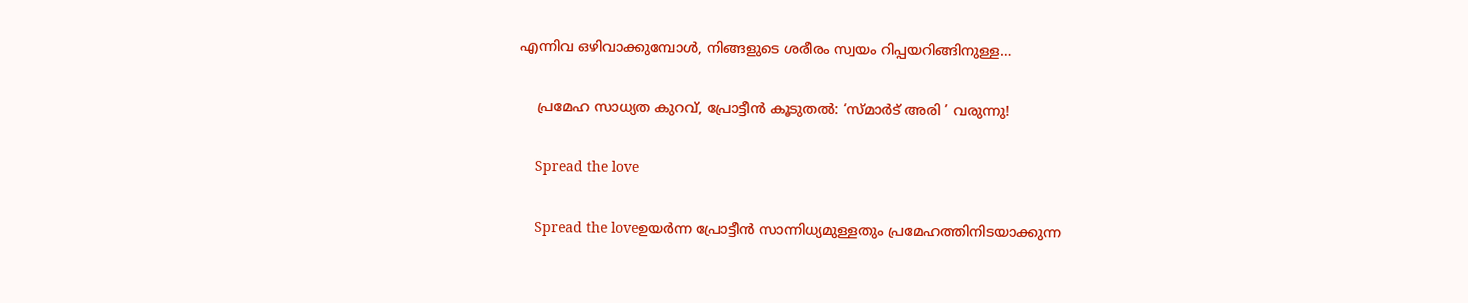എന്നിവ ഒഴിവാക്കുമ്പോൾ, നിങ്ങളുടെ ശരീരം സ്വയം റിപ്പയറിങ്ങിനുള്ള…

    പ്രമേഹ സാധ്യത കുറവ്, പ്രോട്ടീന്‍ കൂടുതൽ: ‘സ്മാർട് അരി ’ വരുന്നു!

    Spread the love

    Spread the loveഉയർന്ന പ്രോട്ടീൻ സാന്നിധ്യമുള്ളതും പ്രമേഹത്തിനിടയാക്കുന്ന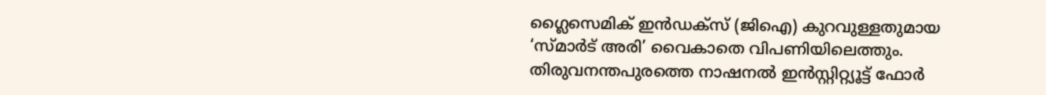ഗ്ലൈസെമിക് ഇൻഡക്സ് (ജിഐ) കുറവുള്ളതുമായ ‘സ്മാർട് അരി’ വൈകാതെ വിപണിയിലെത്തും. തിരുവനന്തപുരത്തെ നാഷനൽ ഇൻസ്റ്റിറ്റ്യൂട്ട് ഫോർ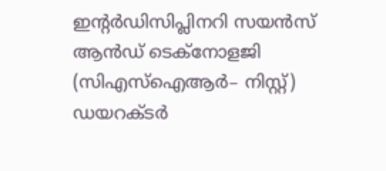ഇന്റർഡിസിപ്ലിനറി സയൻസ് ആൻഡ് ടെക്നോളജി (സിഎസ്ഐആർ– നിസ്റ്റ്) ഡയറക്ടർ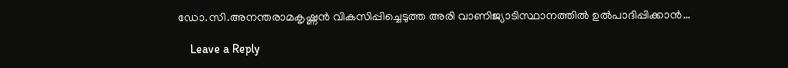ഡോ.സി.അനന്തരാമകൃഷ്ണൻ വികസിപ്പിച്ചെടുത്ത അരി വാണിജ്യാടിസ്ഥാനത്തിൽ ഉൽപാദിപ്പിക്കാൻ…

    Leave a Reply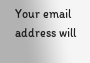Your email address will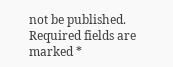not be published. Required fields are marked *